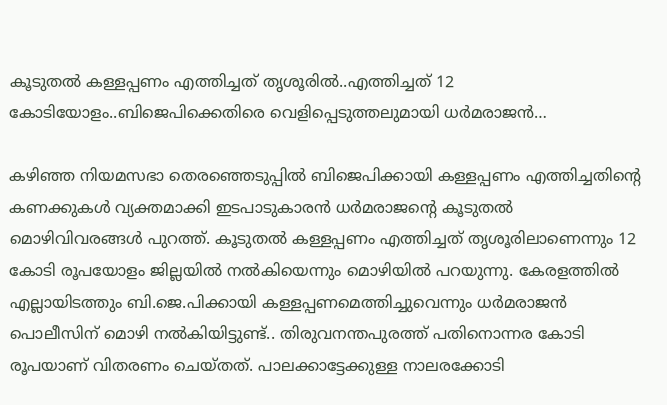കൂടുതൽ കള്ളപ്പണം എത്തിച്ചത് തൃശൂരിൽ..എത്തിച്ചത് 12 കോടിയോളം..ബിജെപിക്കെതിരെ വെളിപ്പെടുത്തലുമായി ധർമരാജൻ…

കഴിഞ്ഞ നിയമസഭാ തെരഞ്ഞെടുപ്പിൽ ബിജെപിക്കായി കള്ളപ്പണം എത്തിച്ചതിന്‍റെ കണക്കുകൾ വ്യക്തമാക്കി ഇടപാടുകാരൻ ധർമരാജന്‍റെ കൂടുതൽ മൊഴിവിവരങ്ങൾ പുറത്ത്. കൂടുതൽ കള്ളപ്പണം എത്തിച്ചത് തൃശൂരിലാണെന്നും 12 കോടി രൂപയോളം ജില്ലയില്‍ നല്‍കിയെന്നും മൊഴിയില്‍ പറയുന്നു. കേരളത്തിൽ എല്ലായിടത്തും ബി.ജെ.പിക്കായി കള്ളപ്പണമെത്തിച്ചുവെന്നും ധർമരാജൻ പൊലീസിന് മൊഴി നൽകിയിട്ടുണ്ട്.. തിരുവനന്തപുരത്ത് പതിനൊന്നര കോടി രൂപയാണ് വിതരണം ചെയ്തത്. പാലക്കാട്ടേക്കുള്ള നാലരക്കോടി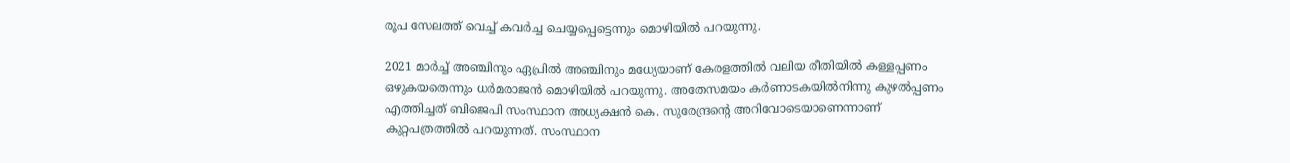രൂപ സേലത്ത് വെച്ച് കവർച്ച ചെയ്യപ്പെട്ടെന്നും മൊഴിയിൽ പറയുന്നു.

2021 മാർച്ച് അഞ്ചിനും ഏപ്രിൽ അഞ്ചിനും മധ്യേയാണ് കേരളത്തിൽ വലിയ രീതിയിൽ കള്ളപ്പണം ഒഴുകയതെന്നും ധർമരാജൻ മൊഴിയിൽ പറയുന്നു. അതേസമയം കർണാടകയിൽനിന്നു കുഴൽപ്പണം എത്തിച്ചത് ബിജെപി സംസ്ഥാന അധ്യക്ഷൻ കെ. സുരേന്ദ്രന്‍റെ അറിവോടെയാണെന്നാണ് കുറ്റപത്രത്തില്‍ പറയുന്നത്. സംസ്ഥാന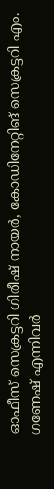ഓഫീസ് സെക്രട്ടറി ഗിരീഷ് നായർ, കോഡിനേറ്റിങ് സെക്രട്ടറി എം. ഗണേഷ് എന്നിവർ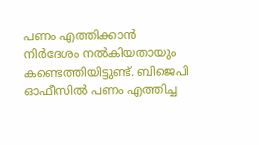പണം എത്തിക്കാന്‍ നിർദേശം നൽകിയതായും കണ്ടെത്തിയിട്ടുണ്ട്. ബിജെപി ഓഫീസില്‍ പണം എത്തിച്ച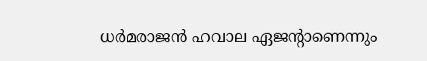ധര്‍മരാജന്‍ ഹവാല ഏജന്‍റാണെന്നും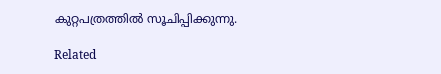കുറ്റപത്രത്തില്‍ സൂചിപ്പിക്കുന്നു.

Related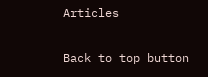Articles

Back to top button